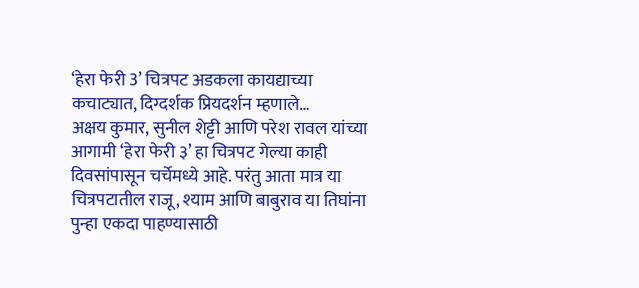‘हेरा फेरी 3’ चित्रपट अडकला कायद्याच्या कचाट्यात, दिग्दर्शक प्रियदर्शन म्हणाले…
अक्षय कुमार, सुनील शेट्टी आणि परेश रावल यांच्या आगामी ‘हेरा फेरी ३’ हा चित्रपट गेल्या काही दिवसांपासून चर्चेमध्ये आहे. परंतु आता मात्र या चित्रपटातील राजू, श्याम आणि बाबुराव या तिघांना पुन्हा एकदा पाहण्यासाठी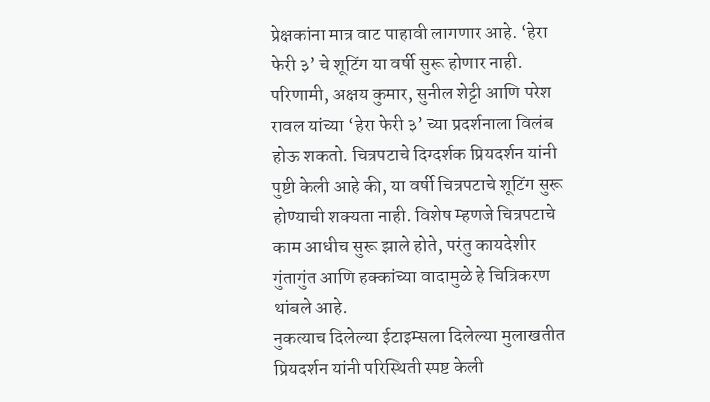प्रेक्षकांना मात्र वाट पाहावी लागणार आहे. ‘हेरा फेरी ३’ चे शूटिंग या वर्षी सुरू होणार नाही. परिणामी, अक्षय कुमार, सुनील शेट्टी आणि परेश रावल यांच्या ‘हेरा फेरी ३’ च्या प्रदर्शनाला विलंब होऊ शकतो. चित्रपटाचे दिग्दर्शक प्रियदर्शन यांनी पुष्टी केली आहे की, या वर्षी चित्रपटाचे शूटिंग सुरू होण्याची शक्यता नाही. विशेष म्हणजे चित्रपटाचे काम आधीच सुरू झाले होते, परंतु कायदेशीर गुंतागुंत आणि हक्कांच्या वादामुळे हे चित्रिकरण थांबले आहे.
नुकत्याच दिलेल्या ईटाइम्सला दिलेल्या मुलाखतीत प्रियदर्शन यांनी परिस्थिती स्पष्ट केली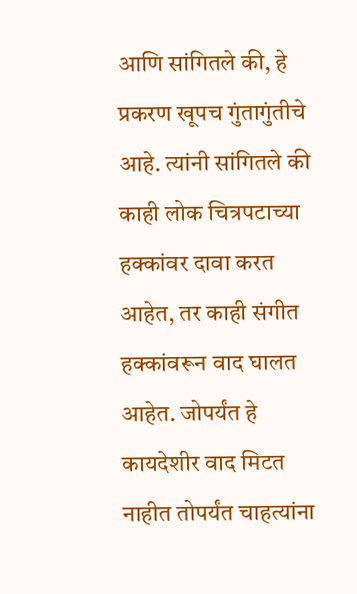आणि सांगितले की, हे प्रकरण खूपच गुंतागुंतीचे आहे. त्यांनी सांगितले की काही लोक चित्रपटाच्या हक्कांवर दावा करत आहेत, तर काही संगीत हक्कांवरून वाद घालत आहेत. जोपर्यंत हे कायदेशीर वाद मिटत नाहीत तोपर्यंत चाहत्यांना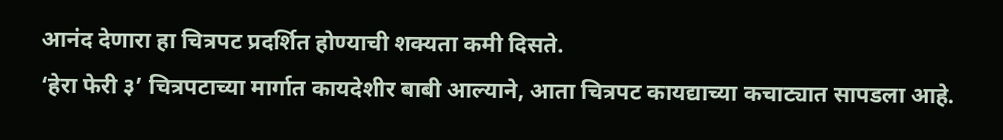आनंद देणारा हा चित्रपट प्रदर्शित होण्याची शक्यता कमी दिसते.
‘हेरा फेरी ३’ चित्रपटाच्या मार्गात कायदेशीर बाबी आल्याने, आता चित्रपट कायद्याच्या कचाट्यात सापडला आहे.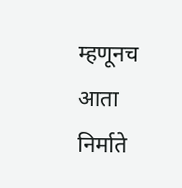म्हणूनच आता निर्माते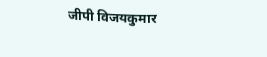जीपी विजयकुमार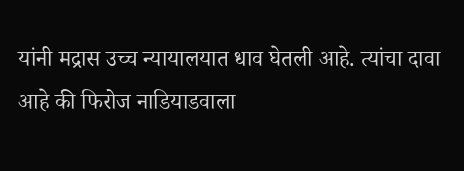यांनी मद्रास उच्च न्यायालयात धाव घेतली आहे. त्यांचा दावा आहे की फिरोज नाडियाडवाला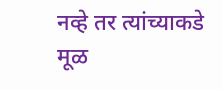नव्हे तर त्यांच्याकडे मूळ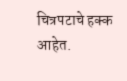चित्रपटाचे हक्क आहेत.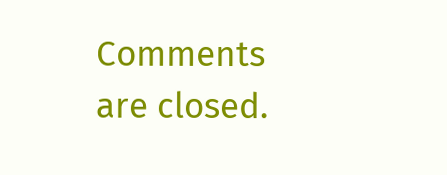Comments are closed.